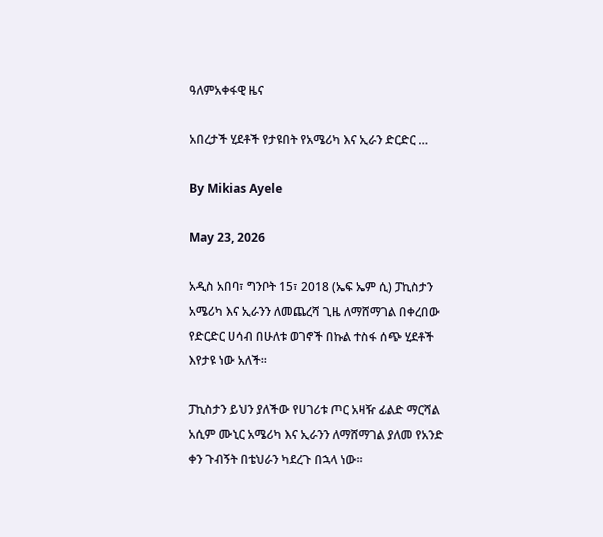ዓለምአቀፋዊ ዜና

አበረታች ሂደቶች የታዩበት የአሜሪካ እና ኢራን ድርድር …

By Mikias Ayele

May 23, 2026

አዲስ አበባ፣ ግንቦት 15፣ 2018 (ኤፍ ኤም ሲ) ፓኪስታን አሜሪካ እና ኢራንን ለመጨረሻ ጊዜ ለማሸማገል በቀረበው የድርድር ሀሳብ በሁለቱ ወገኖች በኩል ተስፋ ሰጭ ሂደቶች እየታዩ ነው አለች፡፡

ፓኪስታን ይህን ያለችው የሀገሪቱ ጦር አዛዥ ፊልድ ማርሻል አሲም ሙኒር አሜሪካ እና ኢራንን ለማሸማገል ያለመ የአንድ ቀን ጉብኝት በቴህራን ካደረጉ በኋላ ነው፡፡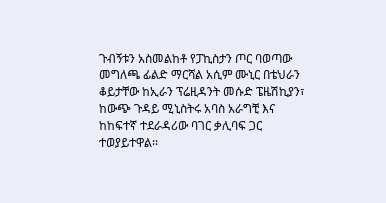ጉብኝቱን አስመልከቶ የፓኪስታን ጦር ባወጣው መግለጫ ፊልድ ማርሻል አሲም ሙኒር በቴህራን ቆይታቸው ከኢራን ፕሬዚዳንት መሱድ ፔዜሽኪያን፣ ከውጭ ጉዳይ ሚኒስትሩ አባስ አራግቺ እና ከከፍተኛ ተደራዳሪው ባገር ቃሊባፍ ጋር ተወያይተዋል፡፡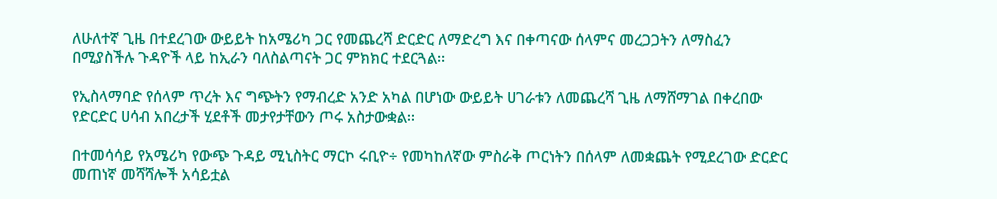ለሁለተኛ ጊዜ በተደረገው ውይይት ከአሜሪካ ጋር የመጨረሻ ድርድር ለማድረግ እና በቀጣናው ሰላምና መረጋጋትን ለማስፈን በሚያስችሉ ጉዳዮች ላይ ከኢራን ባለስልጣናት ጋር ምክክር ተደርጓል፡፡

የኢስላማባድ የሰላም ጥረት እና ግጭትን የማብረድ አንድ አካል በሆነው ውይይት ሀገራቱን ለመጨረሻ ጊዜ ለማሸማገል በቀረበው የድርድር ሀሳብ አበረታች ሂደቶች መታየታቸውን ጦሩ አስታውቋል፡፡

በተመሳሳይ የአሜሪካ የውጭ ጉዳይ ሚኒስትር ማርኮ ሩቢዮ÷ የመካከለኛው ምስራቅ ጦርነትን በሰላም ለመቋጨት የሚደረገው ድርድር መጠነኛ መሻሻሎች አሳይቷል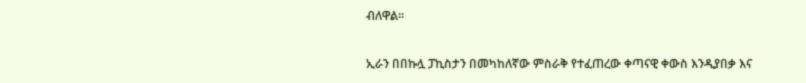ብለዋል።

ኢራን በበኩሏ ፓኪስታን በመካከለኛው ምስራቅ የተፈጠረው ቀጣናዊ ቀውስ እንዲያበቃ እና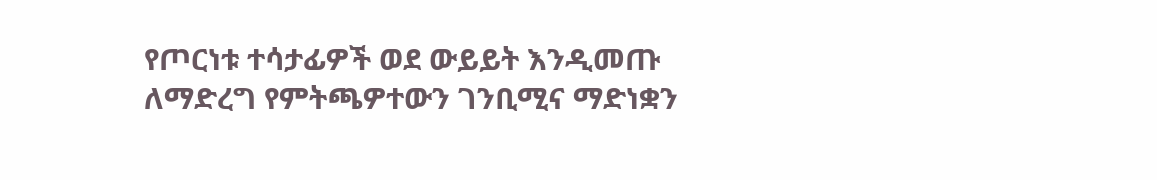የጦርነቱ ተሳታፊዎች ወደ ውይይት እንዲመጡ ለማድረግ የምትጫዎተውን ገንቢሚና ማድነቋን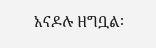አናዶሉ ዘግቧል፡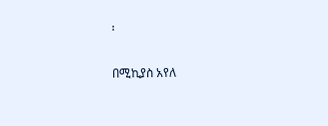፡

በሚኪያስ አየለ